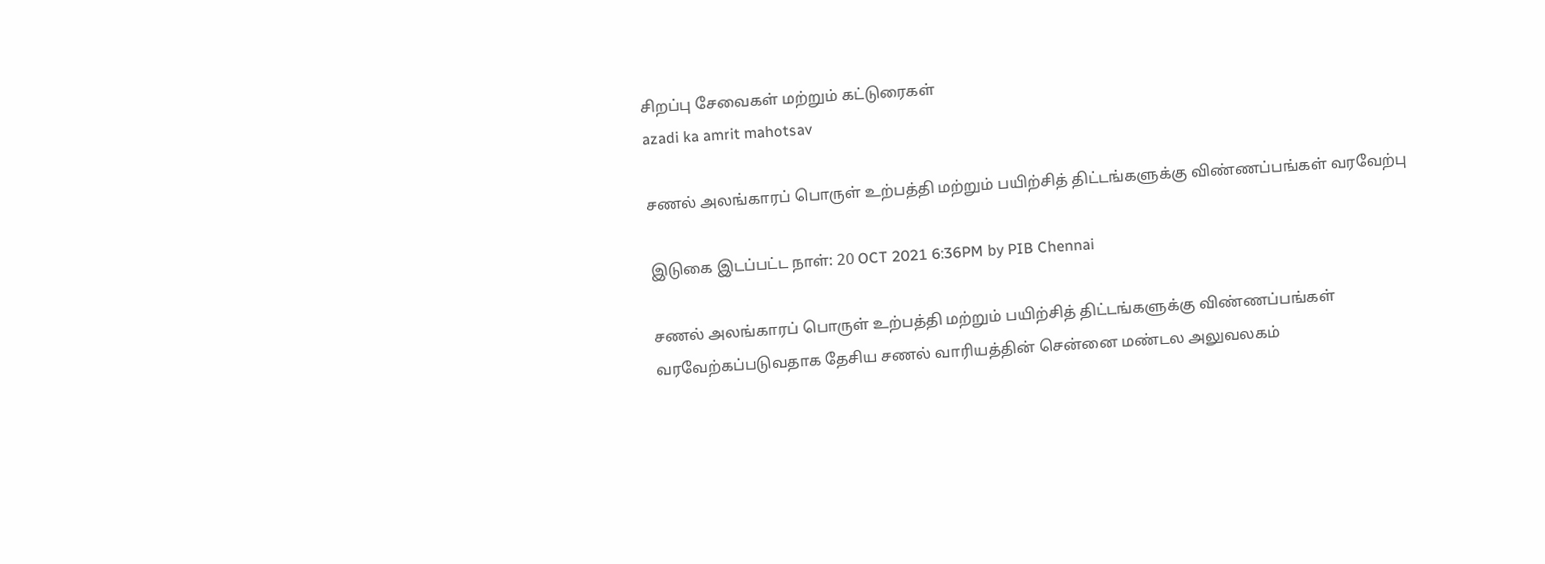சிறப்பு சேவைகள் மற்றும் கட்டுரைகள்
azadi ka amrit mahotsav

சணல் அலங்காரப் பொருள் உற்பத்தி மற்றும் பயிற்சித் திட்டங்களுக்கு விண்ணப்பங்கள் வரவேற்பு

இடுகை இடப்பட்ட நாள்: 20 OCT 2021 6:36PM by PIB Chennai

சணல் அலங்காரப் பொருள் உற்பத்தி மற்றும் பயிற்சித் திட்டங்களுக்கு விண்ணப்பங்கள் வரவேற்கப்படுவதாக தேசிய சணல் வாரியத்தின் சென்னை மண்டல அலுவலகம்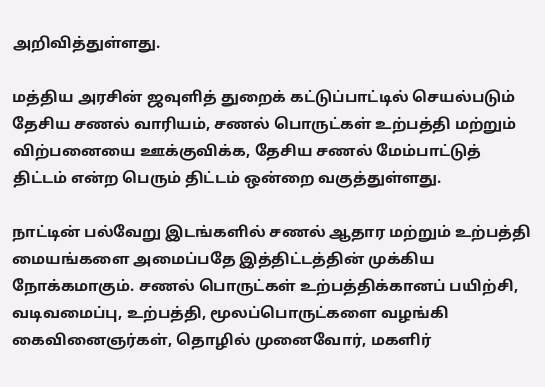அறிவித்துள்ளது.

மத்திய அரசின் ஜவுளித் துறைக் கட்டுப்பாட்டில் செயல்படும் தேசிய சணல் வாரியம், சணல் பொருட்கள் உற்பத்தி மற்றும் விற்பனையை ஊக்குவிக்க, தேசிய சணல் மேம்பாட்டுத் திட்டம் என்ற பெரும் திட்டம் ஒன்றை வகுத்துள்ளது.

நாட்டின் பல்வேறு இடங்களில் சணல் ஆதார மற்றும் உற்பத்தி மையங்களை அமைப்பதே இத்திட்டத்தின் முக்கிய நோக்கமாகும். சணல் பொருட்கள் உற்பத்திக்கானப் பயிற்சி, வடிவமைப்பு, உற்பத்தி, மூலப்பொருட்களை வழங்கி  கைவினைஞர்கள், தொழில் முனைவோர், மகளிர்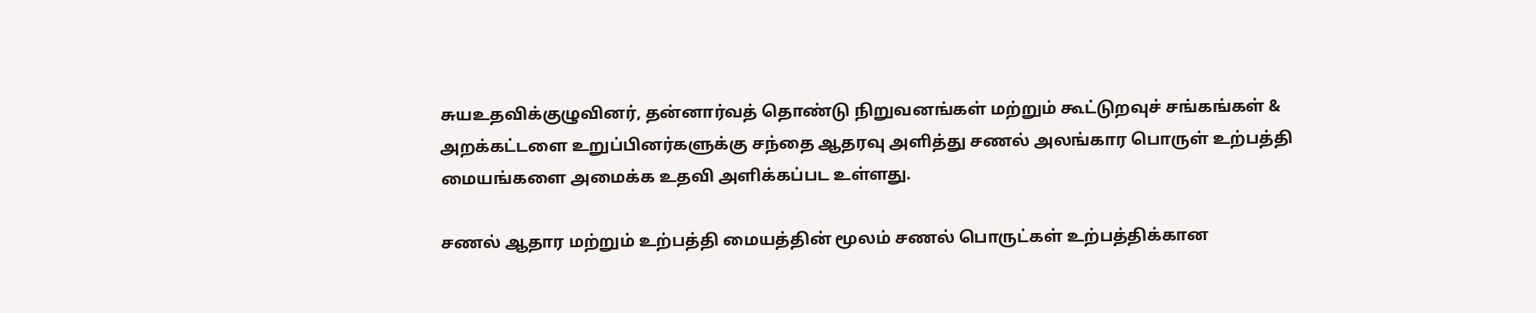சுயஉதவிக்குழுவினர், தன்னார்வத் தொண்டு நிறுவனங்கள் மற்றும் கூட்டுறவுச் சங்கங்கள் & அறக்கட்டளை உறுப்பினர்களுக்கு சந்தை ஆதரவு அளித்து சணல் அலங்கார பொருள் உற்பத்தி மையங்களை அமைக்க உதவி அளிக்கப்பட உள்ளது.

சணல் ஆதார மற்றும் உற்பத்தி மையத்தின் மூலம் சணல் பொருட்கள் உற்பத்திக்கான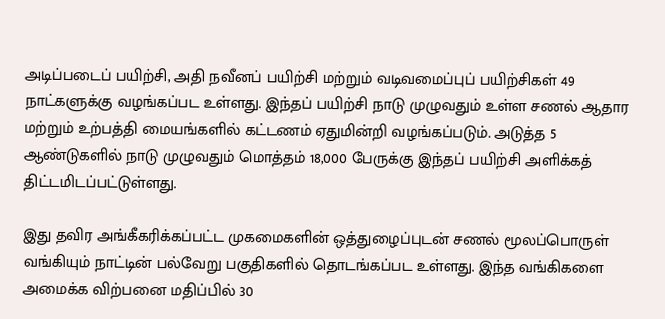அடிப்படைப் பயிற்சி, அதி நவீனப் பயிற்சி மற்றும் வடிவமைப்புப் பயிற்சிகள் 49 நாட்களுக்கு வழங்கப்பட உள்ளது. இந்தப் பயிற்சி நாடு முழுவதும் உள்ள சணல் ஆதார மற்றும் உற்பத்தி மையங்களில் கட்டணம் ஏதுமின்றி வழங்கப்படும். அடுத்த 5 ஆண்டுகளில் நாடு முழுவதும் மொத்தம் 18,000 பேருக்கு இந்தப் பயிற்சி அளிக்கத் திட்டமிடப்பட்டுள்ளது.

இது தவிர அங்கீகரிக்கப்பட்ட முகமைகளின் ஒத்துழைப்புடன் சணல் மூலப்பொருள் வங்கியும் நாட்டின் பல்வேறு பகுதிகளில் தொடங்கப்பட உள்ளது. இந்த வங்கிகளை அமைக்க விற்பனை மதிப்பில் 30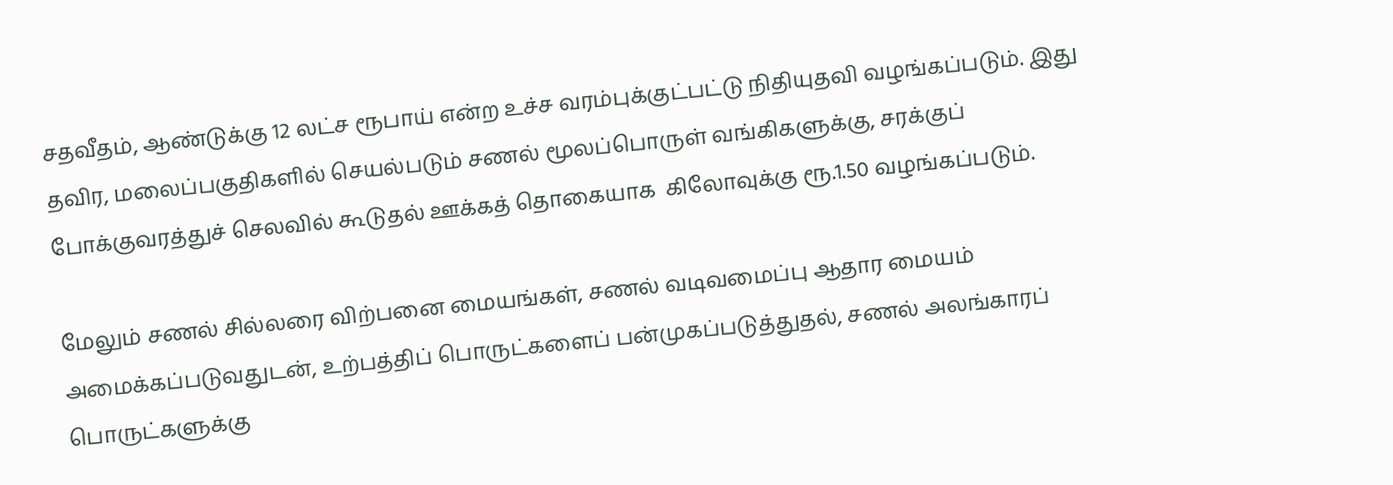சதவீதம், ஆண்டுக்கு 12 லட்ச ரூபாய் என்ற உச்ச வரம்புக்குட்பட்டு நிதியுதவி வழங்கப்படும். இது தவிர, மலைப்பகுதிகளில் செயல்படும் சணல் மூலப்பொருள் வங்கிகளுக்கு, சரக்குப் போக்குவரத்துச் செலவில் கூடுதல் ஊக்கத் தொகையாக  கிலோவுக்கு ரூ.1.50 வழங்கப்படும்.

மேலும் சணல் சில்லரை விற்பனை மையங்கள், சணல் வடிவமைப்பு ஆதார மையம் அமைக்கப்படுவதுடன், உற்பத்திப் பொருட்களைப் பன்முகப்படுத்துதல், சணல் அலங்காரப் பொருட்களுக்கு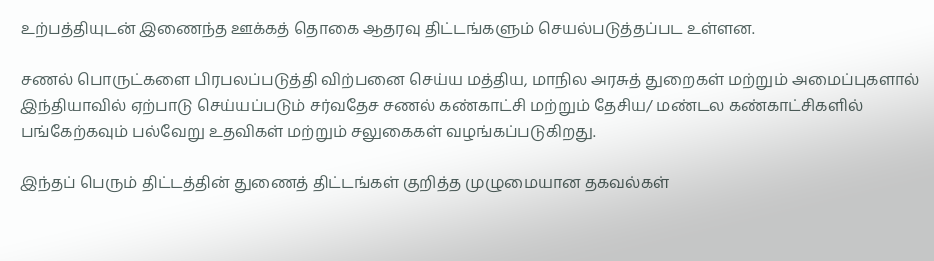உற்பத்தியுடன் இணைந்த ஊக்கத் தொகை ஆதரவு திட்டங்களும் செயல்படுத்தப்பட உள்ளன.

சணல் பொருட்களை பிரபலப்படுத்தி விற்பனை செய்ய மத்திய, மாநில அரசுத் துறைகள் மற்றும் அமைப்புகளால் இந்தியாவில் ஏற்பாடு செய்யப்படும் சர்வதேச சணல் கண்காட்சி மற்றும் தேசிய/ மண்டல கண்காட்சிகளில் பங்கேற்கவும் பல்வேறு உதவிகள் மற்றும் சலுகைகள் வழங்கப்படுகிறது.

இந்தப் பெரும் திட்டத்தின் துணைத் திட்டங்கள் குறித்த முழுமையான தகவல்கள்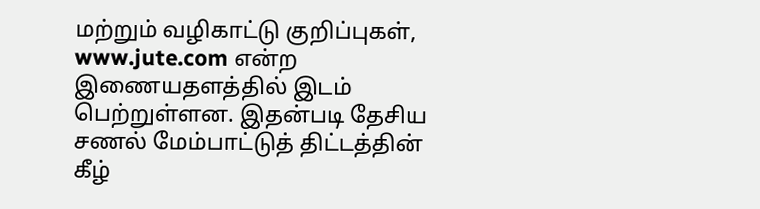மற்றும் வழிகாட்டு குறிப்புகள், www.jute.com என்ற இணையதளத்தில் இடம் பெற்றுள்ளன. இதன்படி தேசிய சணல் மேம்பாட்டுத் திட்டத்தின் கீழ்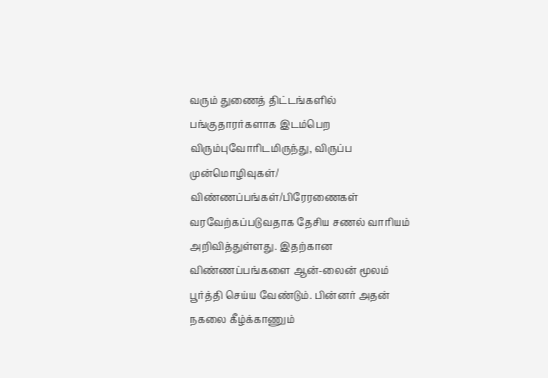வரும் துணைத் திட்டங்களில் பங்குதாரர்களாக இடம்பெற விரும்புவோரிடமிருந்து, விருப்ப முன்மொழிவுகள்/ விண்ணப்பங்கள்/பிரேரணைகள் வரவேற்கப்படுவதாக தேசிய சணல் வாரியம் அறிவித்துள்ளது. இதற்கான விண்ணப்பங்களை ஆன்-லைன் மூலம் பூர்த்தி செய்ய வேண்டும். பின்னர் அதன் நகலை கீழ்க்காணும்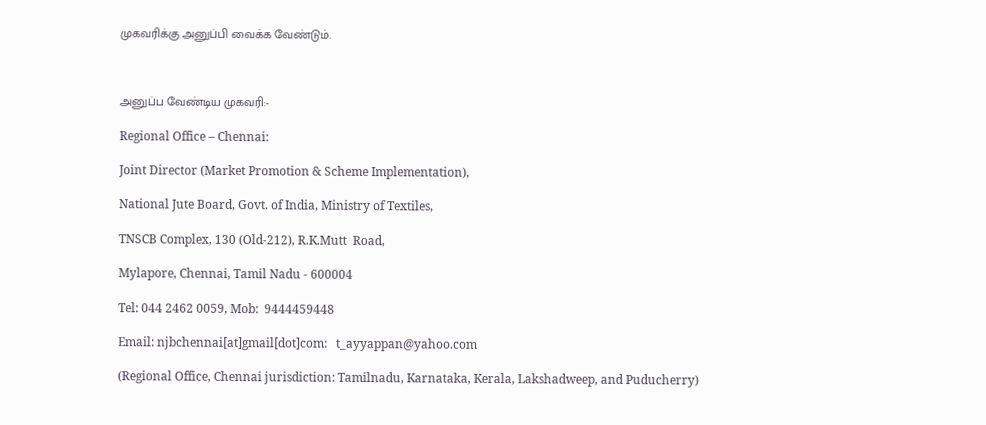முகவரிக்கு அனுப்பி வைக்க வேண்டும்.



அனுப்ப வேண்டிய முகவரி:-

Regional Office – Chennai:

Joint Director (Market Promotion & Scheme Implementation),

National Jute Board, Govt. of India, Ministry of Textiles,

TNSCB Complex, 130 (Old-212), R.K.Mutt  Road,

Mylapore, Chennai, Tamil Nadu - 600004

Tel: 044 2462 0059, Mob:  9444459448

Email: njbchennai[at]gmail[dot]com:   t_ayyappan@yahoo.com

(Regional Office, Chennai jurisdiction: Tamilnadu, Karnataka, Kerala, Lakshadweep, and Puducherry)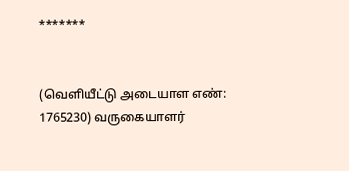*******


(வெளியீட்டு அடையாள எண்: 1765230) வருகையாளர்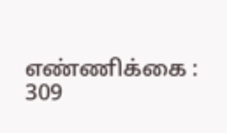எண்ணிக்கை : 309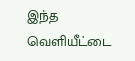இந்த வெளியீட்டை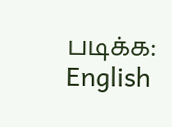படிக்க: English